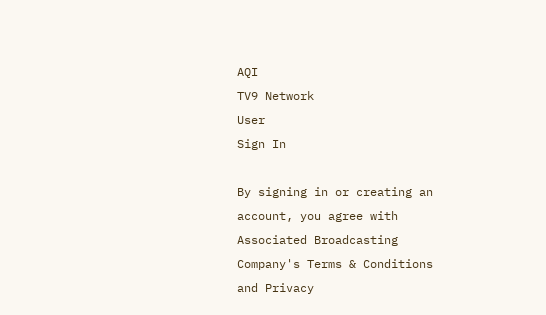AQI
TV9 Network
User
Sign In

By signing in or creating an account, you agree with Associated Broadcasting Company's Terms & Conditions and Privacy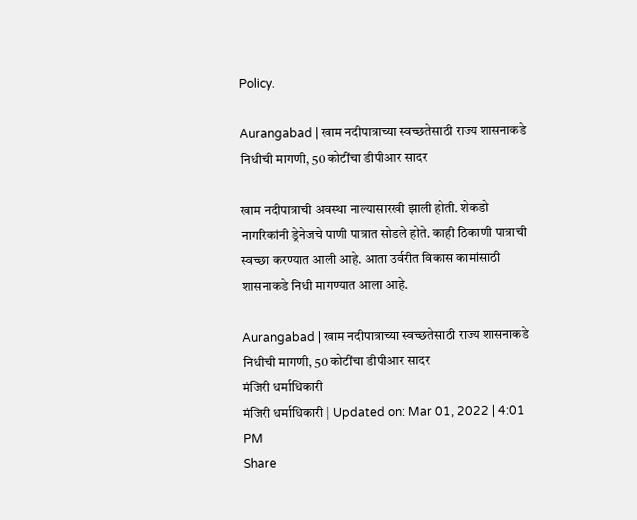Policy.

Aurangabad | खाम नदीपात्राच्या स्वच्छतेसाठी राज्य शासनाकडे निधीची मागणी, 50 कोटींचा डीपीआर सादर

खाम नदीपात्राची अवस्था नाल्यासारखी झाली होती. शेकडो नागरिकांनी ड्रेनेजचे पाणी पात्रात सोडले होते. काही ठिकाणी पात्राची स्वच्छा करण्यात आली आहे. आता उर्वरीत विकास कामांसाठी शासनाकडे निधी मागण्यात आला आहे.

Aurangabad | खाम नदीपात्राच्या स्वच्छतेसाठी राज्य शासनाकडे निधीची मागणी, 50 कोटींचा डीपीआर सादर
मंजिरी धर्माधिकारी
मंजिरी धर्माधिकारी | Updated on: Mar 01, 2022 | 4:01 PM
Share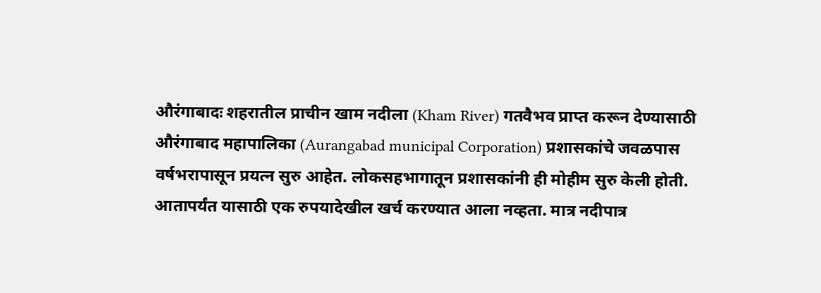औरंगाबादः शहरातील प्राचीन खाम नदीला (Kham River) गतवैभव प्राप्त करून देण्यासाठी औरंगाबाद महापालिका (Aurangabad municipal Corporation) प्रशासकांचे जवळपास वर्षभरापासून प्रयत्न सुरु आहेत. लोकसहभागातून प्रशासकांनी ही मोहीम सुरु केली होती. आतापर्यंत यासाठी एक रुपयादेखील खर्च करण्यात आला नव्हता. मात्र नदीपात्र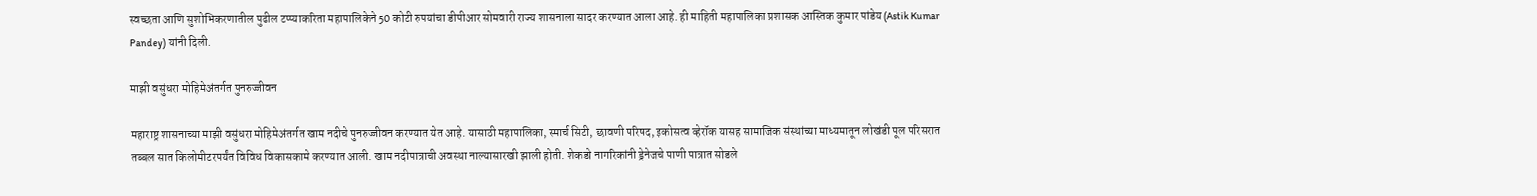स्वच्छता आणि सुशोभिकरणातील पुढील टप्प्याकरिता महापालिकेने 50 कोटी रुपयांचा डीपीआर सोमवारी राज्य शासनाला सादर करण्यात आला आहे. ही माहिती महापालिका प्रशासक आस्तिक कुमार पांडेय (Astik Kumar Pandey) यांनी दिली.

माझी वसुंधरा मोहिमेअंतर्गत पुनरुज्जीवन

महाराष्ट्र शासनाच्या माझी वसुंधरा मोहिमेअंतर्गत खाम नदीचे पुनरुज्जीवन करण्यात येत आहे. यासाठी महापालिका, स्मार्च सिटी, छावणी परिषद, इकोसत्व व्हेरॉक यासह सामाजिक संस्थांच्या माध्यमातून लोखंडी पूल परिसरात तब्बल सात किलोमीटरपर्यंत विविध विकासकामे करण्यात आली. खाम नदीपात्राची अवस्था नाल्यासारखी झाली होती. शेकडो नागरिकांनी ड्रेनेजचे पाणी पात्रात सोडले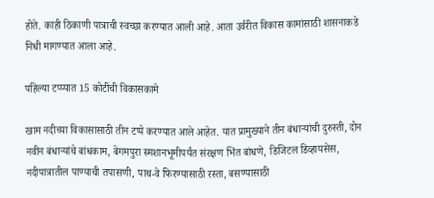होते. काही ठिकाणी पात्राची स्वच्छा करण्यात आली आहे. आता उर्वरीत विकास कामांसाठी शासनाकडे निधी मागण्यात आला आहे.

पहिल्या टप्प्यात 15 कोटींची विकासकामे

खाम नदीच्या विकासासाठी तीन टप्पे करण्यात आले आहेत. यात प्रामुख्याने तीन बंधाऱ्यांची दुरुस्ती, दोन नवीन बंधाऱ्यांचे बांधकाम, बेगमपुरा स्मशानभूमीपर्यंत संरक्षण भिंत बांधणे, डिजिटल डिव्हायसेस, नदीपात्रातील पाण्याची तपासणी, पाथ-वे फिरण्यासाठी रस्ता, बसण्यासाठी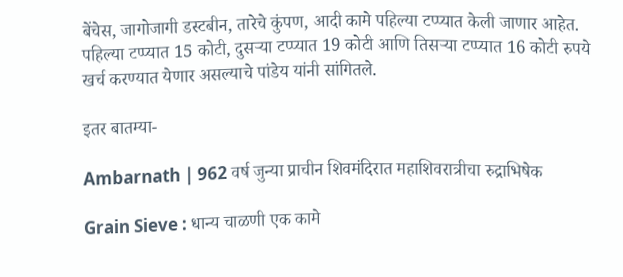बेंचेस, जागोजागी डस्टबीन, तारेचे कुंपण, आदी कामे पहिल्या टप्प्यात केली जाणार आहेत. पहिल्या टप्प्यात 15 कोटी, दुसऱ्या टप्प्यात 19 कोटी आणि तिसऱ्या टप्प्यात 16 कोटी रुपये खर्च करण्यात येणार असल्याचे पांडेय यांनी सांगितले.

इतर बातम्या-

Ambarnath | 962 वर्ष जुन्या प्राचीन शिवमंदिरात महाशिवरात्रीचा रुद्राभिषेक

Grain Sieve : धान्य चाळणी एक कामे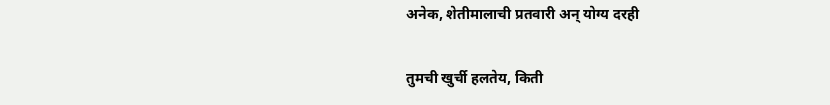अनेक, शेतीमालाची प्रतवारी अन् योग्य दरही

तुमची खुर्ची हलतेय, किती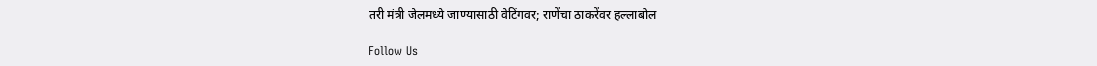तरी मंत्री जेलमध्ये जाण्यासाठी वेटिंगवर; राणेंचा ठाकरेंवर हल्लाबोल

Follow Us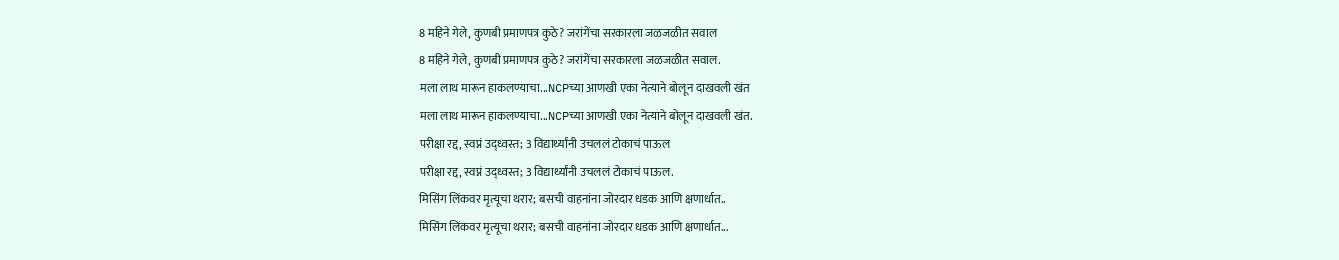8 महिने गेले, कुणबी प्रमाणपत्र कुठे? जरांगेंचा सरकारला जळजळीत सवाल
8 महिने गेले, कुणबी प्रमाणपत्र कुठे? जरांगेंचा सरकारला जळजळीत सवाल.
मला लाथ मारून हाकलण्याचा...NCPच्या आणखी एका नेत्याने बोलून दाखवली खंत
मला लाथ मारून हाकलण्याचा...NCPच्या आणखी एका नेत्याने बोलून दाखवली खंत.
परीक्षा रद्द, स्वप्नं उद्ध्वस्त; 3 विद्यार्थ्यांनी उचललं टोकाचं पाऊल
परीक्षा रद्द, स्वप्नं उद्ध्वस्त; 3 विद्यार्थ्यांनी उचललं टोकाचं पाऊल.
मिसिंग लिंकवर मृत्यूचा थरार; बसची वाहनांना जोरदार धडक आणि क्षणार्धात..
मिसिंग लिंकवर मृत्यूचा थरार; बसची वाहनांना जोरदार धडक आणि क्षणार्धात...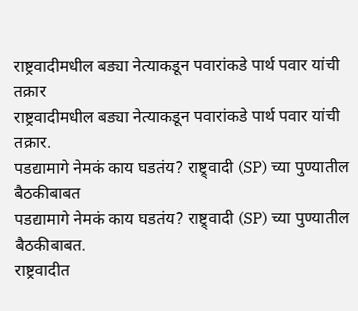राष्ट्रवादीमधील बड्या नेत्याकडून पवारांकडे पार्थ पवार यांची तक्रार
राष्ट्रवादीमधील बड्या नेत्याकडून पवारांकडे पार्थ पवार यांची तक्रार.
पडद्यामागे नेमकं काय घडतंय? राष्ट्र्वादी (SP) च्या पुण्यातील बैठकीबाबत
पडद्यामागे नेमकं काय घडतंय? राष्ट्र्वादी (SP) च्या पुण्यातील बैठकीबाबत.
राष्ट्रवादीत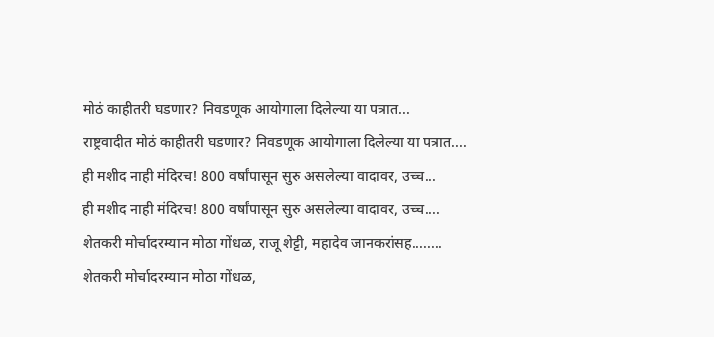मोठं काहीतरी घडणार? निवडणूक आयोगाला दिलेल्या या पत्रात...
राष्ट्रवादीत मोठं काहीतरी घडणार? निवडणूक आयोगाला दिलेल्या या पत्रात....
ही मशीद नाही मंदिरच! 800 वर्षांपासून सुरु असलेल्या वादावर, उच्च...
ही मशीद नाही मंदिरच! 800 वर्षांपासून सुरु असलेल्या वादावर, उच्च....
शेतकरी मोर्चादरम्यान मोठा गोंधळ, राजू शेट्टी, महादेव जानकरांसह........
शेतकरी मोर्चादरम्यान मोठा गोंधळ,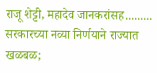राजू शेट्टी, महादेव जानकरांसह.........
सरकारच्या नव्या निर्णयाने राज्यात खळबळ;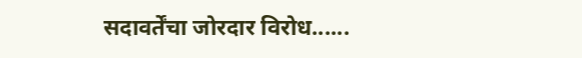सदावर्तेंचा जोरदार विरोध......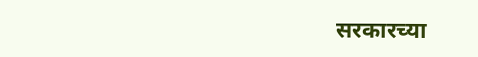सरकारच्या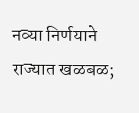नव्या निर्णयाने राज्यात खळबळ;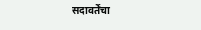सदावर्तेंचा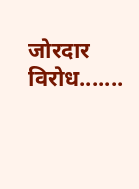जोरदार विरोध.......